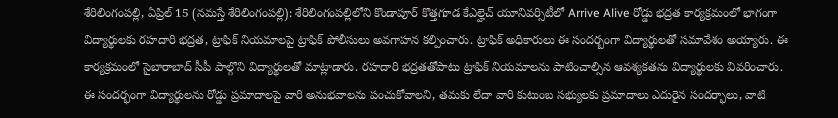శేరిలింగంపల్లి, ఏప్రిల్ 15 (నమస్తే శేరిలింగంపల్లి): శేరిలింగంపల్లిలోని కొండాపూర్ కొత్తగూడ కేఎల్హెచ్ యూనివర్సిటీలో Arrive Alive రోడ్డు భద్రత కార్యక్రమంలో భాగంగా విద్యార్థులకు రహదారి భద్రత, ట్రాఫిక్ నియమాలపై ట్రాఫిక్ పోలీసులు అవగాహన కల్పించారు. ట్రాఫిక్ అధికారులు ఈ సందర్బంగా విద్యార్థులతో సమావేశం అయ్యారు. ఈ కార్యక్రమంలో సైబారాబాద్ సీపీ పాల్గొని విద్యార్థులతో మాట్లాడారు. రహదారి భద్రతతోపాటు ట్రాఫిక్ నియమాలను పాటించాల్సిన ఆవశ్యకతను విద్యార్థులకు వివరించారు. ఈ సందర్భంగా విద్యార్థులను రోడ్డు ప్రమాదాలపై వారి అనుభవాలను పంచుకోవాలని, తమకు లేదా వారి కుటుంబ సభ్యులకు ప్రమాదాలు ఎదురైన సందర్భాలు, వాటి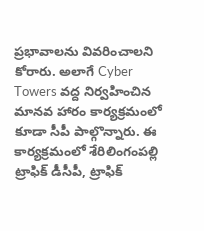ప్రభావాలను వివరించాలని కోరారు. అలాగే Cyber Towers వద్ద నిర్వహించిన మానవ హారం కార్యక్రమంలో కూడా సీపీ పాల్గొన్నారు. ఈ కార్యక్రమంలో శేరిలింగంపల్లి ట్రాఫిక్ డీసీపీ, ట్రాఫిక్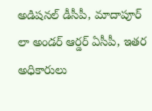అడిషనల్ డీసీపీ, మాదాపూర్ లా అండర్ ఆర్డర్ ఏసీపీ, ఇతర అధికారులు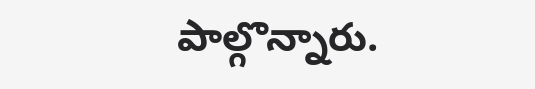పాల్గొన్నారు.